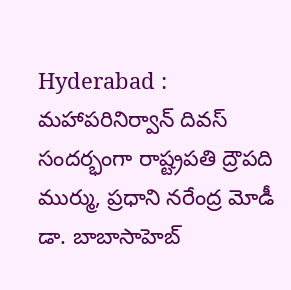Hyderabad : మహాపరినిర్వాన్ దివస్ సందర్భంగా రాష్ట్రపతి ద్రౌపది ముర్ము, ప్రధాని నరేంద్ర మోడీ డా. బాబాసాహెబ్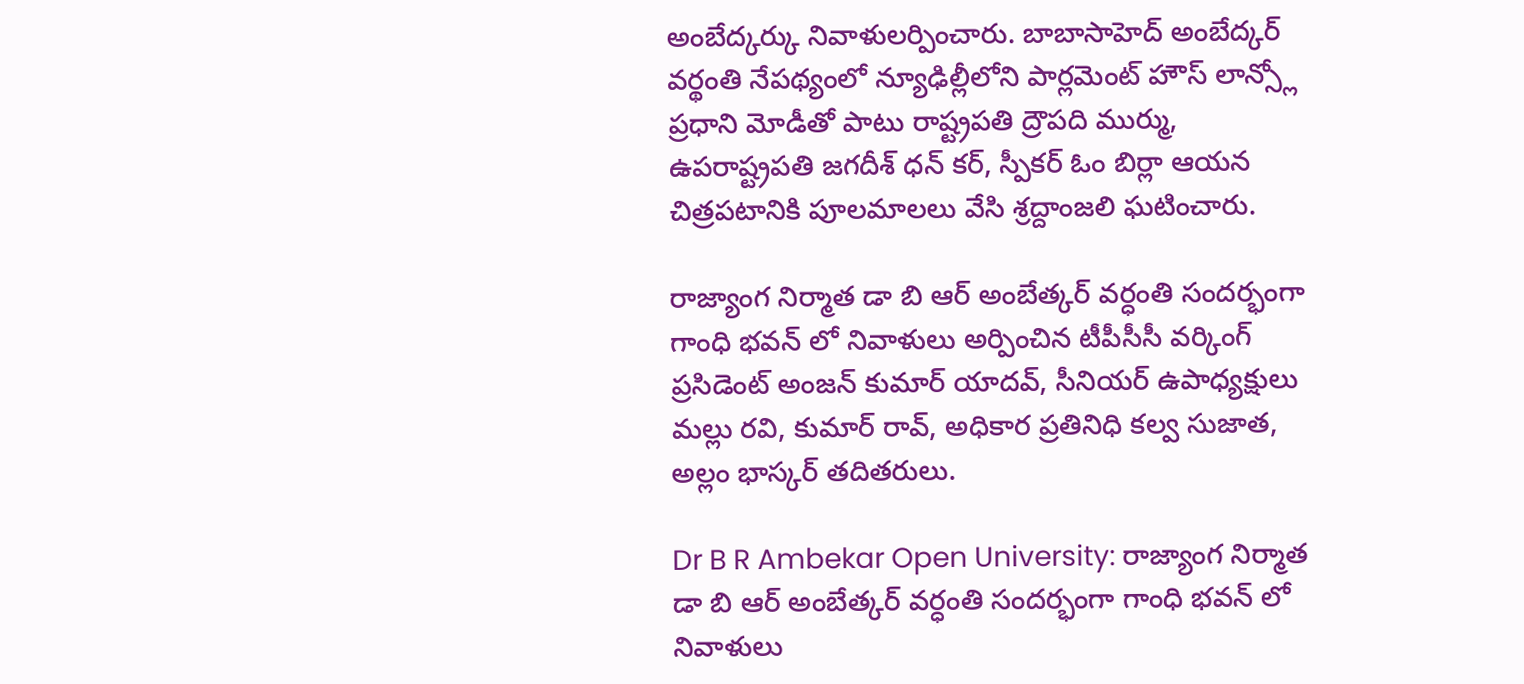అంబేద్కర్కు నివాళులర్పించారు. బాబాసాహెద్ అంబేద్కర్ వర్థంతి నేపథ్యంలో న్యూఢిల్లీలోని పార్లమెంట్ హౌస్ లాన్స్లో ప్రధాని మోడీతో పాటు రాష్ట్రపతి ద్రౌపది ముర్ము, ఉపరాష్ట్రపతి జగదీశ్ ధన్ కర్, స్పీకర్ ఓం బిర్లా ఆయన చిత్రపటానికి పూలమాలలు వేసి శ్రద్దాంజలి ఘటించారు.

రాజ్యాంగ నిర్మాత డా బి ఆర్ అంబేత్కర్ వర్ధంతి సందర్భంగా గాంధి భవన్ లో నివాళులు అర్పించిన టీపీసీసీ వర్కింగ్ ప్రసిడెంట్ అంజన్ కుమార్ యాదవ్, సీనియర్ ఉపాధ్యక్షులు మల్లు రవి, కుమార్ రావ్, అధికార ప్రతినిధి కల్వ సుజాత, అల్లం భాస్కర్ తదితరులు.

Dr B R Ambekar Open University: రాజ్యాంగ నిర్మాత డా బి ఆర్ అంబేత్కర్ వర్ధంతి సందర్భంగా గాంధి భవన్ లో నివాళులు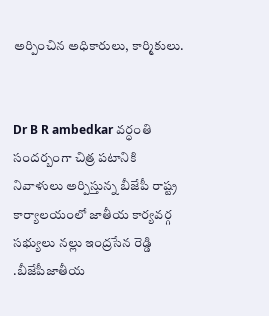అర్పించిన అధికారులు, కార్మికులు.


Dr B R ambedkar వర్ధంతి సందర్బంగా చిత్ర పటానికి నివాళులు అర్పిస్తున్న బీజేపీ రాష్ట్ర కార్యాలయంలో జాతీయ కార్యవర్గ సభ్యులు నల్లు ఇంద్రసేన రెడ్డి .బీజేపీజాతీయ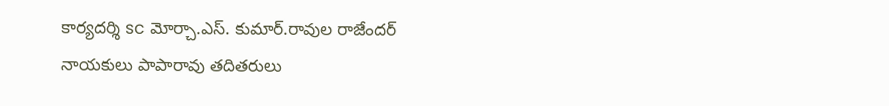కార్యదర్శి sc మోర్చా.ఎస్. కుమార్.రావుల రాజేందర్
నాయకులు పాపారావు తదితరులు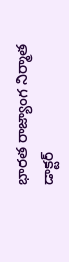భారత రాజ్యాంగ నిర్మాత డాక్టర్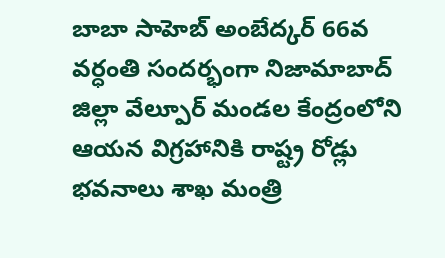బాబా సాహెబ్ అంబేద్కర్ 66వ వర్ధంతి సందర్భంగా నిజామాబాద్ జిల్లా వేల్పూర్ మండల కేంద్రంలోని ఆయన విగ్రహానికి రాష్ట్ర రోడ్లు భవనాలు శాఖ మంత్రి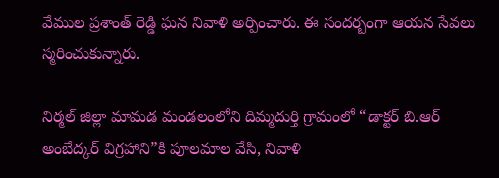వేముల ప్రశాంత్ రెడ్డి ఘన నివాళి అర్పించారు. ఈ సందర్బంగా ఆయన సేవలు స్మరించుకున్నారు.

నిర్మల్ జిల్లా మామడ మండలంలోని దిమ్మదుర్తి గ్రామంలో “డాక్టర్ బి.ఆర్ అంబేద్కర్ విగ్రహాని”కి పూలమాల వేసి, నివాళి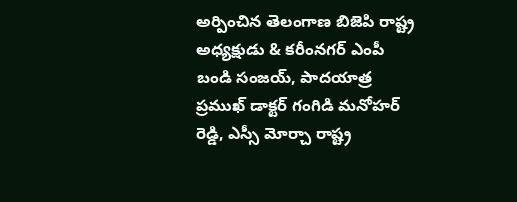అర్పించిన తెలంగాణ బిజెపి రాష్ట్ర అధ్యక్షుడు & కరీంనగర్ ఎంపీ బండి సంజయ్, పాదయాత్ర ప్రముఖ్ డాక్టర్ గంగిడి మనోహర్ రెడ్డి, ఎస్సీ మోర్చా రాష్ట్ర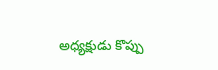అధ్యక్షుడు కొప్పు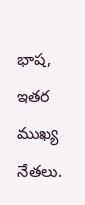భాష, ఇతర ముఖ్య నేతలు.